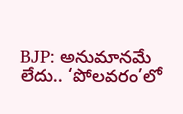BJP: అనుమానమే లేదు.. ‘పోలవరం’లో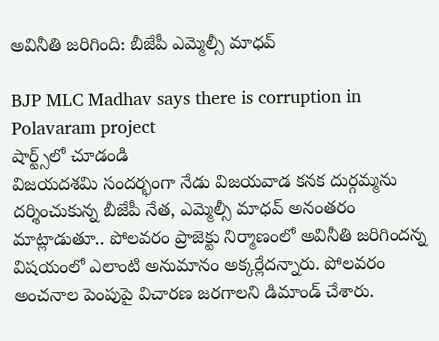అవినీతి జరిగింది: బీజేపీ ఎమ్మెల్సీ మాధవ్

BJP MLC Madhav says there is corruption in Polavaram project
షార్ట్స్‌లో చూడండి
విజయదశమి సందర్భంగా నేడు విజయవాడ కనక దుర్గమ్మను దర్శించుకున్న బీజేపీ నేత, ఎమ్మెల్సీ మాధవ్ అనంతరం మాట్లాడుతూ.. పోలవరం ప్రాజెక్టు నిర్మాణంలో అవినీతి జరిగిందన్న విషయంలో ఎలాంటి అనుమానం అక్కర్లేదన్నారు. పోలవరం అంచనాల పెంపుపై విచారణ జరగాలని డిమాండ్ చేశారు.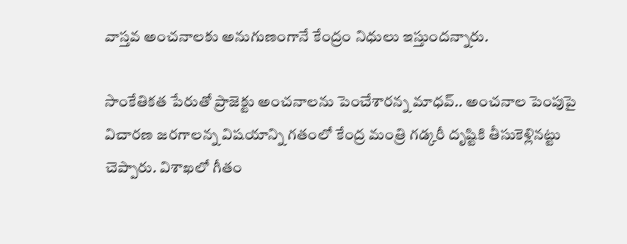వాస్తవ అంచనాలకు అనుగుణంగానే కేంద్రం నిధులు ఇస్తుందన్నారు.

సాంకేతికత పేరుతో ప్రాజెక్టు అంచనాలను పెంచేశారన్న మాధవ్.. అంచనాల పెంపుపై విచారణ జరగాలన్న విషయాన్ని గతంలో కేంద్ర మంత్రి గడ్కరీ దృష్టికి తీసుకెళ్లినట్టు చెప్పారు. విశాఖలో గీతం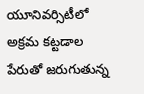యూనివర్సిటీలో అక్రమ కట్టడాల పేరుతో జరుగుతున్న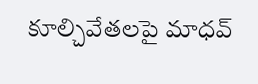కూల్చివేతలపై మాధవ్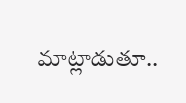మాట్లాడుతూ..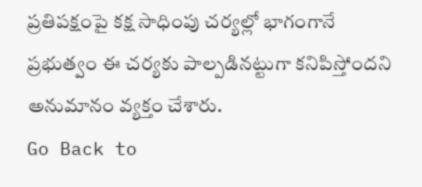ప్రతిపక్షంపై కక్ష సాధింపు చర్యల్లో భాగంగానే ప్రభుత్వం ఈ చర్యకు పాల్పడినట్టుగా కనిపిస్తోందని అనుమానం వ్యక్తం చేశారు.
Go Back to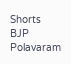Shorts
BJP
Polavaram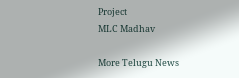Project
MLC Madhav

More Telugu News